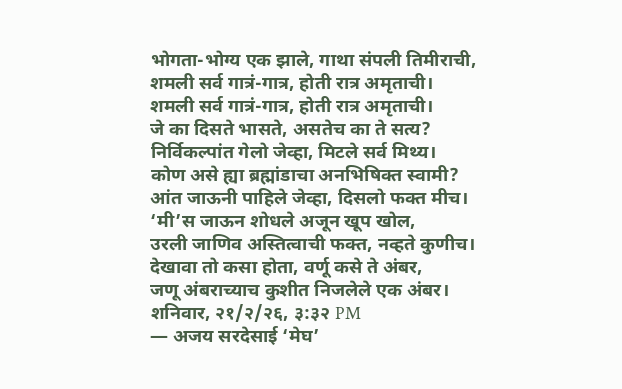भोगता-भोग्य एक झाले, गाथा संपली तिमीराची,
शमली सर्व गात्रं-गात्र, होती रात्र अमृताची।
शमली सर्व गात्रं-गात्र, होती रात्र अमृताची।
जे का दिसते भासते, असतेच का ते सत्य?
निर्विकल्पांत गेलो जेव्हा, मिटले सर्व मिथ्य।
कोण असे ह्या ब्रह्मांडाचा अनभिषिक्त स्वामी?
आंत जाऊनी पाहिले जेव्हा, दिसलो फक्त मीच।
‘मी’स जाऊन शोधले अजून खूप खोल,
उरली जाणिव अस्तित्वाची फक्त, नव्हते कुणीच।
देखावा तो कसा होता, वर्णू कसे ते अंबर,
जणू अंबराच्याच कुशीत निजलेले एक अंबर।
शनिवार, २१/२/२६, ३:३२ PM
— अजय सरदेसाई ‘मेघ’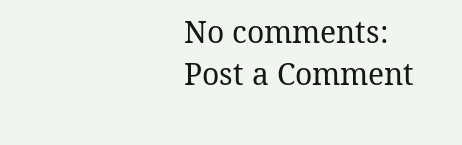No comments:
Post a Comment